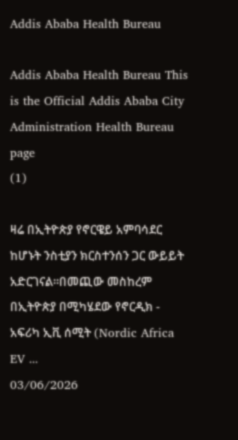Addis Ababa Health Bureau

Addis Ababa Health Bureau This is the Official Addis Ababa City Administration Health Bureau page
(1)

ዛሬ በኢትዮጵያ የኖርዌይ አምባሳደር ከሆኑት ንስቲያን ክርስተንሰን ጋር ውይይት አድርገናል።በመጪው መስከረም በኢትዮጵያ በሚካሄደው የኖርዲክ - አፍሪካ ኢቪ ሰሚት (Nordic Africa EV ...
03/06/2026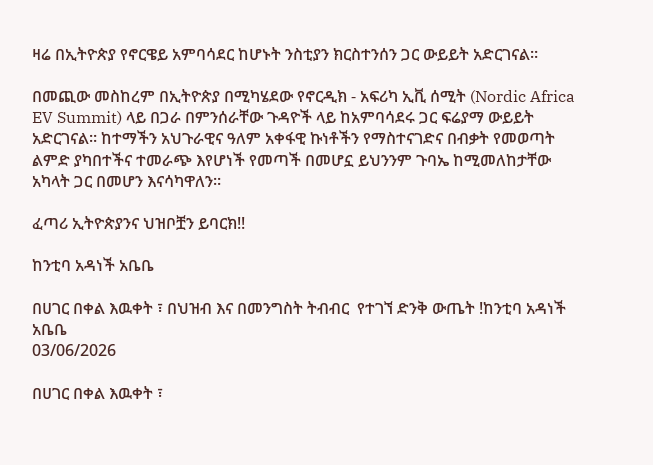ዛሬ በኢትዮጵያ የኖርዌይ አምባሳደር ከሆኑት ንስቲያን ክርስተንሰን ጋር ውይይት አድርገናል።

በመጪው መስከረም በኢትዮጵያ በሚካሄደው የኖርዲክ - አፍሪካ ኢቪ ሰሚት (Nordic Africa EV Summit) ላይ በጋራ በምንሰራቸው ጉዳዮች ላይ ከአምባሳደሩ ጋር ፍሬያማ ውይይት አድርገናል። ከተማችን አህጉራዊና ዓለም አቀፋዊ ኩነቶችን የማስተናገድና በብቃት የመወጣት ልምድ ያካበተችና ተመራጭ እየሆነች የመጣች በመሆኗ ይህንንም ጉባኤ ከሚመለከታቸው አካላት ጋር በመሆን እናሳካዋለን።

ፈጣሪ ኢትዮጵያንና ህዝቦቿን ይባርክ!!

ከንቲባ አዳነች አቤቤ

በሀገር በቀል እዉቀት ፣ በህዝብ እና በመንግስት ትብብር  የተገኘ ድንቅ ውጤት !ከንቲባ አዳነች አቤቤ
03/06/2026

በሀገር በቀል እዉቀት ፣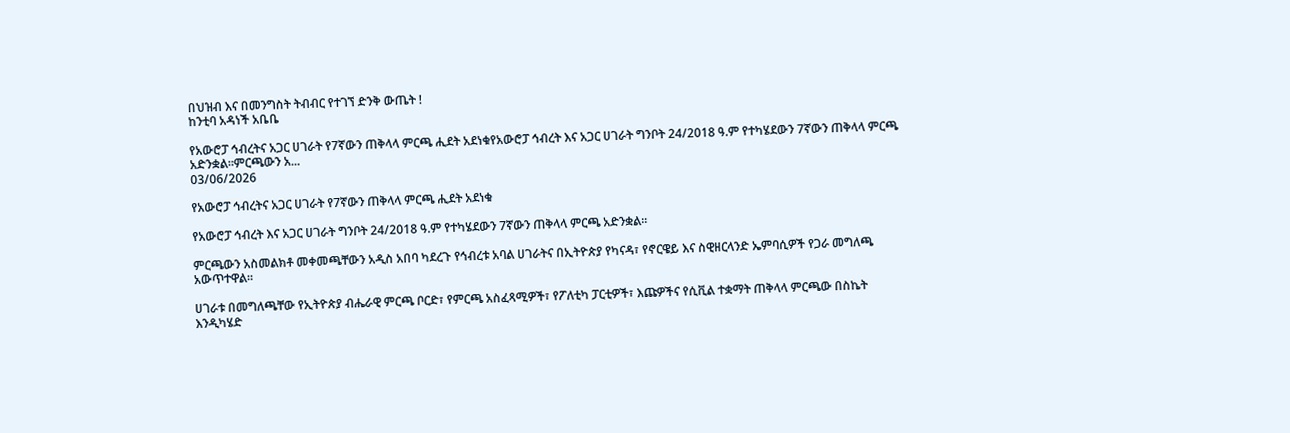በህዝብ እና በመንግስት ትብብር የተገኘ ድንቅ ውጤት !
ከንቲባ አዳነች አቤቤ

የአውሮፓ ኅብረትና አጋር ሀገራት የ7ኛውን ጠቅላላ ምርጫ ሒደት አደነቁየአውሮፓ ኅብረት እና አጋር ሀገራት ግንቦት 24/2018 ዓ.ም የተካሄደውን 7ኛውን ጠቅላላ ምርጫ አድንቋል፡፡ምርጫውን አ...
03/06/2026

የአውሮፓ ኅብረትና አጋር ሀገራት የ7ኛውን ጠቅላላ ምርጫ ሒደት አደነቁ

የአውሮፓ ኅብረት እና አጋር ሀገራት ግንቦት 24/2018 ዓ.ም የተካሄደውን 7ኛውን ጠቅላላ ምርጫ አድንቋል፡፡

ምርጫውን አስመልክቶ መቀመጫቸውን አዲስ አበባ ካደረጉ የኅብረቱ አባል ሀገራትና በኢትዮጵያ የካናዳ፣ የኖርዌይ እና ስዊዘርላንድ ኤምባሲዎች የጋራ መግለጫ አውጥተዋል፡፡

ሀገራቱ በመግለጫቸው የኢትዮጵያ ብሔራዊ ምርጫ ቦርድ፣ የምርጫ አስፈጻሚዎች፣ የፖለቲካ ፓርቲዎች፣ እጩዎችና የሲቪል ተቋማት ጠቅላላ ምርጫው በስኬት እንዲካሄድ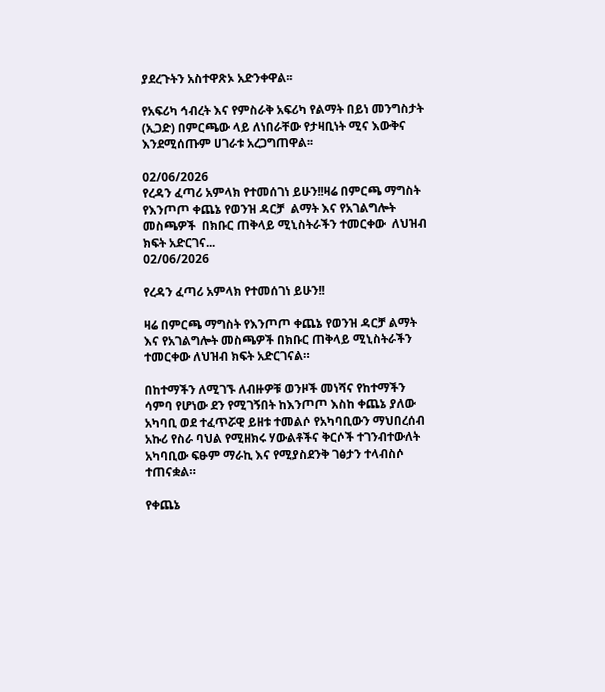ያደረጉትን አስተዋጽኦ አድንቀዋል፡፡

የአፍሪካ ኅብረት እና የምስራቅ አፍሪካ የልማት በይነ መንግስታት (ኢጋድ) በምርጫው ላይ ለነበራቸው የታዛቢነት ሚና እውቅና እንደሚሰጡም ሀገራቱ አረጋግጠዋል፡፡

02/06/2026
የረዳን ፈጣሪ አምላክ የተመሰገነ ይሁን!!ዛሬ በምርጫ ማግስት የእንጦጦ ቀጨኔ የወንዝ ዳርቻ  ልማት እና የአገልግሎት መስጫዎች  በክቡር ጠቅላይ ሚኒስትራችን ተመርቀው  ለህዝብ ክፍት አድርገና...
02/06/2026

የረዳን ፈጣሪ አምላክ የተመሰገነ ይሁን!!

ዛሬ በምርጫ ማግስት የእንጦጦ ቀጨኔ የወንዝ ዳርቻ ልማት እና የአገልግሎት መስጫዎች በክቡር ጠቅላይ ሚኒስትራችን ተመርቀው ለህዝብ ክፍት አድርገናል።

በከተማችን ለሚገኙ ለብዙዎቹ ወንዞች መነሻና የከተማችን ሳምባ የሆነው ደን የሚገኝበት ከእንጦጦ እስከ ቀጨኔ ያለው አካባቢ ወደ ተፈጥሯዊ ይዘቱ ተመልሶ የአካባቢውን ማህበረሰብ አኩሪ የስራ ባህል የሚዘክሩ ሃውልቶችና ቅርሶች ተገንብተውለት አካባቢው ፍፁም ማራኪ እና የሚያስደንቅ ገፅታን ተላብስሶ ተጠናቋል።

የቀጨኔ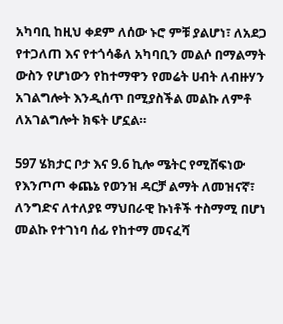አካባቢ ከዚህ ቀደም ለሰው ኑሮ ምቹ ያልሆነ፣ ለአደጋ የተጋለጠ እና የተጎሳቆለ አካባቢን መልሶ በማልማት ውስን የሆነውን የከተማዋን የመሬት ሀብት ለብዙሃን አገልግሎት እንዲሰጥ በሚያስችል መልኩ ለምቶ ለአገልግሎት ክፍት ሆኗል።

597 ሄክታር ቦታ እና 9.6 ኪሎ ሜትር የሚሸፍነው የእንጦጦ ቀጨኔ የወንዝ ዳርቻ ልማት ለመዝናኛ፣ ለንግድና ለተለያዩ ማህበራዊ ኩነቶች ተስማሚ በሆነ መልኩ የተገነባ ሰፊ የከተማ መናፈሻ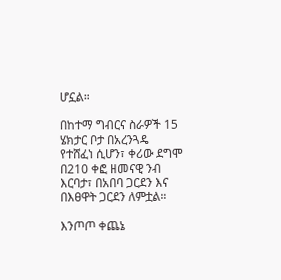ሆኗል።

በከተማ ግብርና ስራዎች 15 ሄክታር ቦታ በአረንጓዴ የተሸፈነ ሲሆን፣ ቀሪው ደግሞ በ210 ቀፎ ዘመናዊ ንብ እርባታ፣ በአበባ ጋርደን እና በእፀዋት ጋርደን ለምቷል።

እንጦጦ ቀጨኔ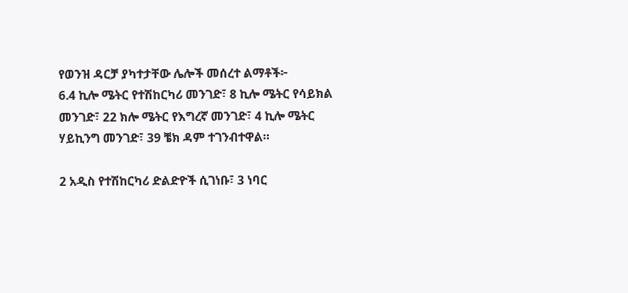የወንዝ ዳርቻ ያካተታቸው ሌሎች መሰረተ ልማቶች፦
6.4 ኪሎ ሜትር የተሽከርካሪ መንገድ፣ 8 ኪሎ ሜትር የሳይክል መንገድ፣ 22 ክሎ ሜትር የእግረኛ መንገድ፣ 4 ኪሎ ሜትር ሃይኪንግ መንገድ፣ 39 ቼክ ዳም ተገንብተዋል።

2 አዲስ የተሽከርካሪ ድልድዮች ሲገነቡ፣ 3 ነባር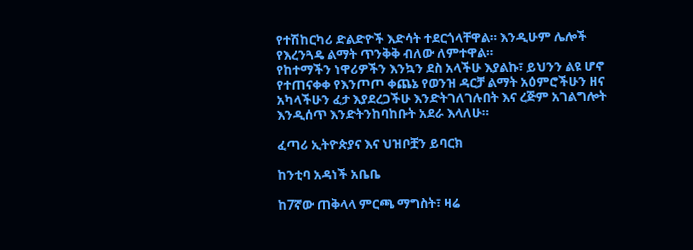የተሽከርካሪ ድልድዮች እድሳት ተደርጎላቸዋል። እንዲሁም ሌሎች የእረንጓዴ ልማት ጥንቅቅ ብለው ለምተዋል።
የከተማችን ነዋሪዎችን እንኳን ደስ አላችሁ እያልኩ፣ ይህንን ልዩ ሆኖ የተጠናቀቀ የእንጦጦ ቀጨኔ የወንዝ ዳርቻ ልማት አዕምሮችሁን ዘና አካላችሁን ፈታ እያደረጋችሁ እንድትገለገሉበት እና ረጅም አገልግሎት እንዲሰጥ እንድትንከባከቡት አደራ እላለሁ።

ፈጣሪ ኢትዮጵያና እና ህዝቦቿን ይባርክ

ከንቲባ አዳነች አቤቤ

ከ7ኛው ጠቅላላ ምርጫ ማግስት፣ ዛሬ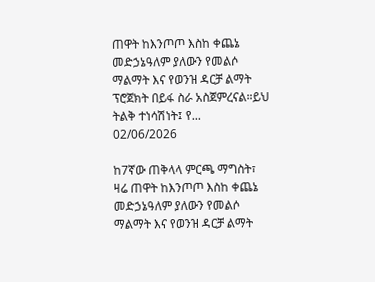ጠዋት ከእንጦጦ እስከ ቀጨኔ መድኃኔዓለም ያለውን የመልሶ ማልማት እና የወንዝ ዳርቻ ልማት ፕሮጀክት በይፋ ስራ አስጀምረናል።ይህ ትልቅ ተነሳሽነት፤ የ...
02/06/2026

ከ7ኛው ጠቅላላ ምርጫ ማግስት፣ ዛሬ ጠዋት ከእንጦጦ እስከ ቀጨኔ መድኃኔዓለም ያለውን የመልሶ ማልማት እና የወንዝ ዳርቻ ልማት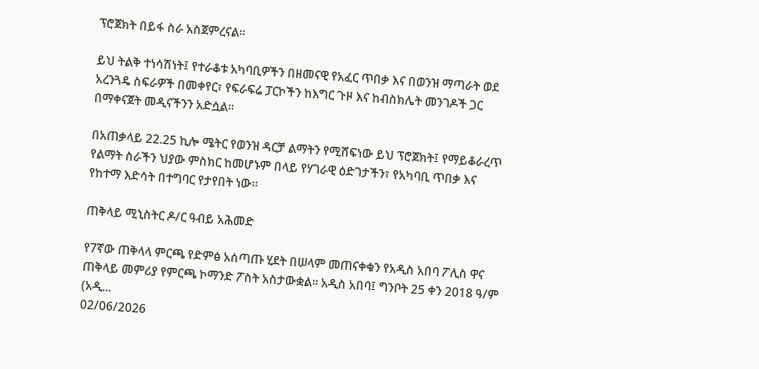ፕሮጀክት በይፋ ስራ አስጀምረናል።

ይህ ትልቅ ተነሳሽነት፤ የተራቆቱ አካባቢዎችን በዘመናዊ የአፈር ጥበቃ እና በወንዝ ማጣራት ወደ አረንጓዴ ስፍራዎች በመቀየር፣ የፍራፍሬ ፓርኮችን ከእግር ጉዞ እና ከብስክሌት መንገዶች ጋር በማቀናጀት መዲናችንን አድሷል።

በአጠቃላይ 22.25 ኪሎ ሜትር የወንዝ ዳርቻ ልማትን የሚሸፍነው ይህ ፕሮጀክት፤ የማይቆራረጥ የልማት ስራችን ህያው ምስክር ከመሆኑም በላይ የሃገራዊ ዕድገታችን፣ የአካባቢ ጥበቃ እና የከተማ እድሳት በተግባር የታየበት ነው።

ጠቅላይ ሚኒስትር ዶ/ር ዓብይ አሕመድ

የ7ኛው ጠቅላላ ምርጫ የድምፅ አሰጣጡ ሂደት በሠላም መጠናቀቁን የአዲስ አበባ ፖሊስ ዋና ጠቅላይ መምሪያ የምርጫ ኮማንድ ፖስት አስታውቋል። አዲስ አበባ፤ ግንቦት 25 ቀን 2018 ዓ/ም (አዲ...
02/06/2026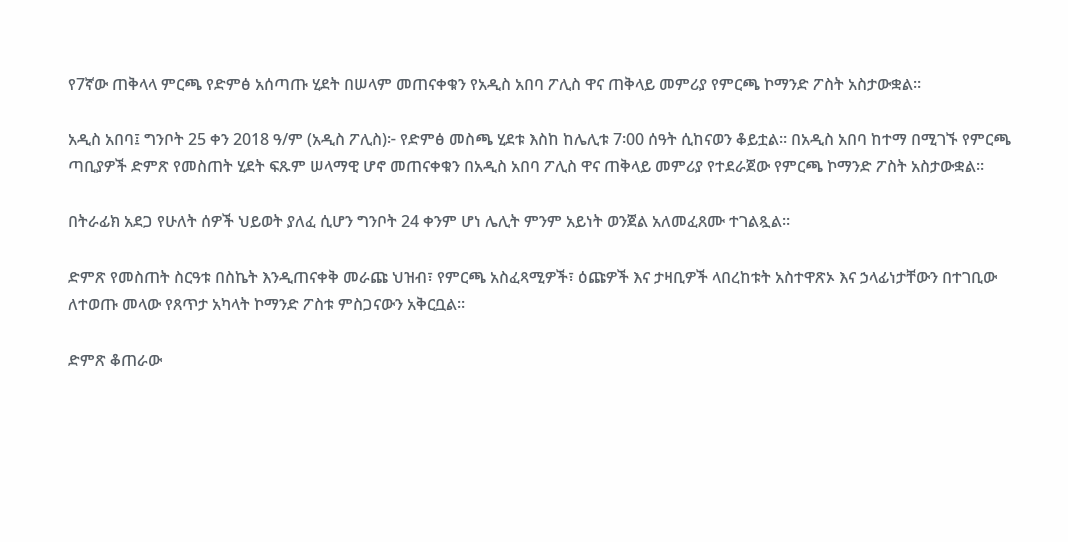የ7ኛው ጠቅላላ ምርጫ የድምፅ አሰጣጡ ሂደት በሠላም መጠናቀቁን የአዲስ አበባ ፖሊስ ዋና ጠቅላይ መምሪያ የምርጫ ኮማንድ ፖስት አስታውቋል።

አዲስ አበባ፤ ግንቦት 25 ቀን 2018 ዓ/ም (አዲስ ፖሊስ)፦ የድምፅ መስጫ ሂደቱ እስከ ከሌሊቱ 7፡00 ሰዓት ሲከናወን ቆይቷል። በአዲስ አበባ ከተማ በሚገኙ የምርጫ ጣቢያዎች ድምጽ የመስጠት ሂደት ፍጹም ሠላማዊ ሆኖ መጠናቀቁን በአዲስ አበባ ፖሊስ ዋና ጠቅላይ መምሪያ የተደራጀው የምርጫ ኮማንድ ፖስት አስታውቋል።

በትራፊክ አደጋ የሁለት ሰዎች ህይወት ያለፈ ሲሆን ግንቦት 24 ቀንም ሆነ ሌሊት ምንም አይነት ወንጀል አለመፈጸሙ ተገልጿል።

ድምጽ የመስጠት ስርዓቱ በስኬት እንዲጠናቀቅ መራጩ ህዝብ፣ የምርጫ አስፈጻሚዎች፣ ዕጩዎች እና ታዛቢዎች ላበረከቱት አስተዋጽኦ እና ኃላፊነታቸውን በተገቢው ለተወጡ መላው የጸጥታ አካላት ኮማንድ ፖስቱ ምስጋናውን አቅርቧል።

ድምጽ ቆጠራው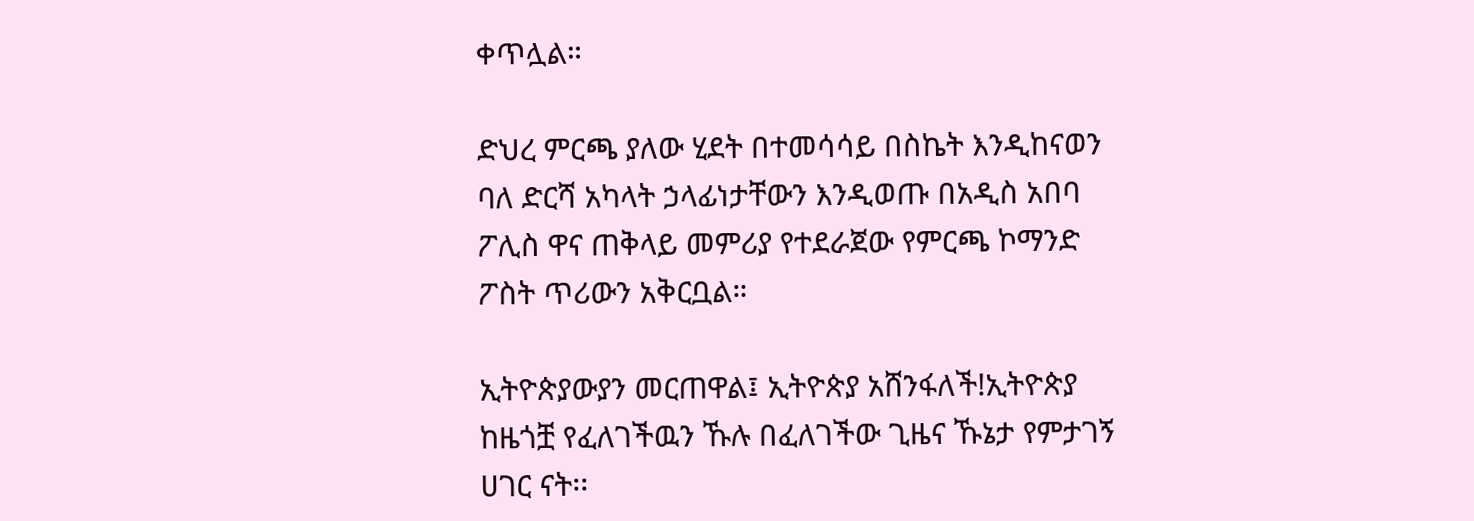ቀጥሏል።

ድህረ ምርጫ ያለው ሂደት በተመሳሳይ በስኬት እንዲከናወን ባለ ድርሻ አካላት ኃላፊነታቸውን እንዲወጡ በአዲስ አበባ ፖሊስ ዋና ጠቅላይ መምሪያ የተደራጀው የምርጫ ኮማንድ ፖስት ጥሪውን አቅርቧል።

ኢትዮጵያውያን መርጠዋል፤ ኢትዮጵያ አሸንፋለች!ኢትዮጵያ ከዜጎቿ የፈለገችዉን ኹሉ በፈለገችው ጊዜና ኹኔታ የምታገኝ ሀገር ናት፡፡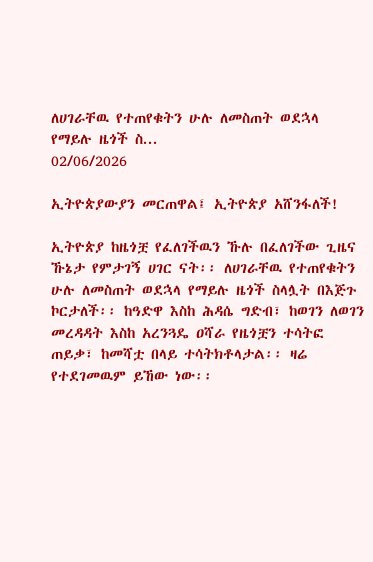ለሀገራቸዉ የተጠየቁትን ሁሉ ለመስጠት ወደኋላ የማይሉ ዜጎች ስ...
02/06/2026

ኢትዮጵያውያን መርጠዋል፤ ኢትዮጵያ አሸንፋለች!

ኢትዮጵያ ከዜጎቿ የፈለገችዉን ኹሉ በፈለገችው ጊዜና ኹኔታ የምታገኝ ሀገር ናት፡፡ ለሀገራቸዉ የተጠየቁትን ሁሉ ለመስጠት ወደኋላ የማይሉ ዜጎች ስላሏት በእጅጉ ኮርታለች፡፡ ከዓድዋ እስከ ሕዳሴ ግድብ፣ ከወገን ለወገን መረዳዳት እስከ አረንጓዴ ዐሻራ የዜጎቿን ተሳትፎ ጠይቃ፣ ከመሻቷ በላይ ተሳትክቶላታል፡፡ ዛሬ የተደገመዉም ይኸው ነው፡፡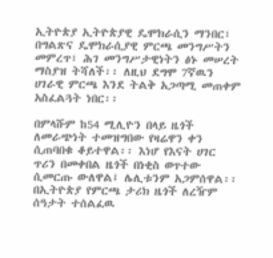ኢትዮጵያ ኢትዮጵያዊ ዴሞክራሲን ማንበር፣ በግልጽና ዴሞክራሲያዊ ምርጫ መንግሥትን መምረጥ፣ ሕገ መንግሥታዊነትን ፅኑ መሠረት ማስያዝ ትሻለች፡፡ ለዚህ ደግሞ 7ኛዉን ሀገራዊ ምርጫ እንደ ትልቅ አጋጣሚ መጠቀም አስፈልጓት ነበር፡፡

በምላሹም ከ54 ሚሊዮን በላይ ዜጎች ለመራጭነት ተመዝግበው የዛሬዋን ቀን ሲጠባበቁ ቆይተዋል፡፡ እነሆ የእናት ሀገር ጥሪን በመቀበል ዜጎች በነቂስ ወጥተው ሲመርጡ ውለዋል፤ ሌሊቱንም አጋምሰዋል፡፡ በኢትዮጵያ የምርጫ ታሪክ ዜጎች ለረዥም ሰዓታት ተሰልፈዉ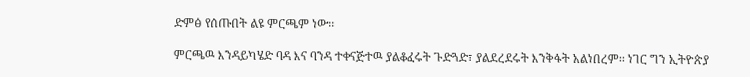ድምፅ የሰጡበት ልዩ ምርጫም ነው፡፡

ምርጫዉ እንዳይካሄድ ባዳ እና ባንዳ ተቀናጅተዉ ያልቆፈሩት ጉድጓድ፣ ያልደረደሩት እንቅፋት አልነበረም፡፡ ነገር ግን ኢትዮጵያ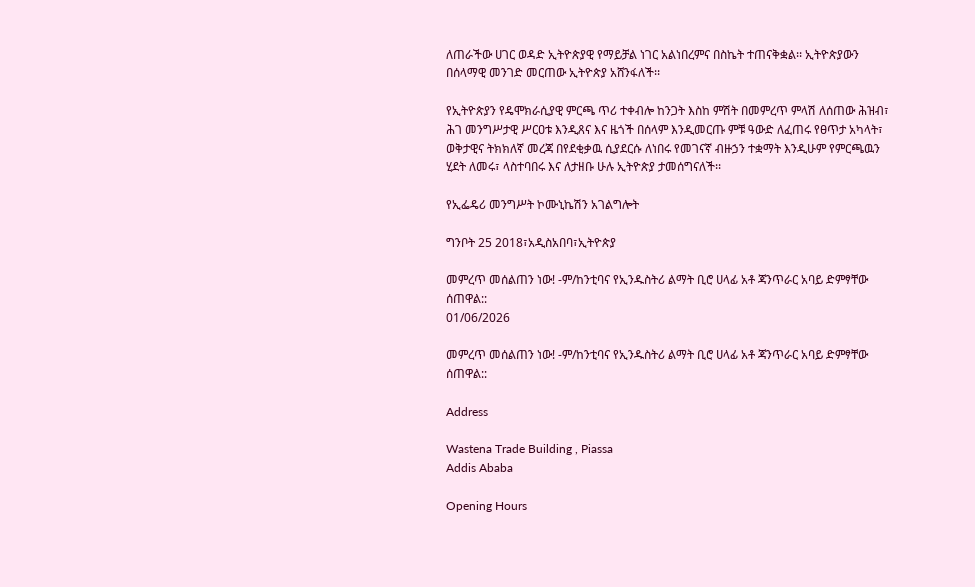ለጠራችው ሀገር ወዳድ ኢትዮጵያዊ የማይቻል ነገር አልነበረምና በስኬት ተጠናቅቋል፡፡ ኢትዮጵያውን በሰላማዊ መንገድ መርጠው ኢትዮጵያ አሸንፋለች፡፡

የኢትዮጵያን የዴሞክራሲያዊ ምርጫ ጥሪ ተቀብሎ ከንጋት እስከ ምሽት በመምረጥ ምላሽ ለሰጠው ሕዝብ፣ ሕገ መንግሥታዊ ሥርዐቱ እንዲጸና እና ዜጎች በሰላም እንዲመርጡ ምቹ ዓውድ ለፈጠሩ የፀጥታ አካላት፣ ወቅታዊና ትክክለኛ መረጃ በየደቂቃዉ ሲያደርሱ ለነበሩ የመገናኛ ብዙኃን ተቋማት እንዲሁም የምርጫዉን ሂደት ለመሩ፣ ላስተባበሩ እና ለታዘቡ ሁሉ ኢትዮጵያ ታመሰግናለች፡፡

የኢፌዴሪ መንግሥት ኮሙኒኬሽን አገልግሎት

ግንቦት 25 2018፣አዲስአበባ፣ኢትዮጵያ

መምረጥ መሰልጠን ነው! -ም/ከንቲባና የኢንዱስትሪ ልማት ቢሮ ሀላፊ አቶ ጃንጥራር አባይ ድምፃቸው ሰጠዋል::
01/06/2026

መምረጥ መሰልጠን ነው! -ም/ከንቲባና የኢንዱስትሪ ልማት ቢሮ ሀላፊ አቶ ጃንጥራር አባይ ድምፃቸው ሰጠዋል::

Address

Wastena Trade Building , Piassa
Addis Ababa

Opening Hours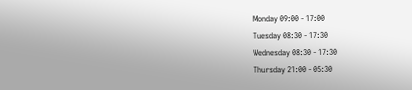Monday 09:00 - 17:00
Tuesday 08:30 - 17:30
Wednesday 08:30 - 17:30
Thursday 21:00 - 05:30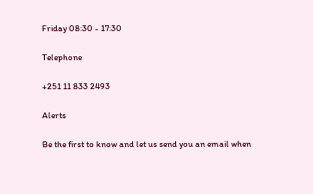Friday 08:30 - 17:30

Telephone

+251 11 833 2493

Alerts

Be the first to know and let us send you an email when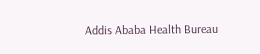Addis Ababa Health Bureau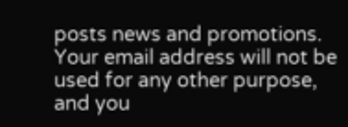posts news and promotions. Your email address will not be used for any other purpose, and you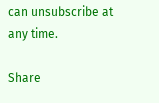can unsubscribe at any time.

Share